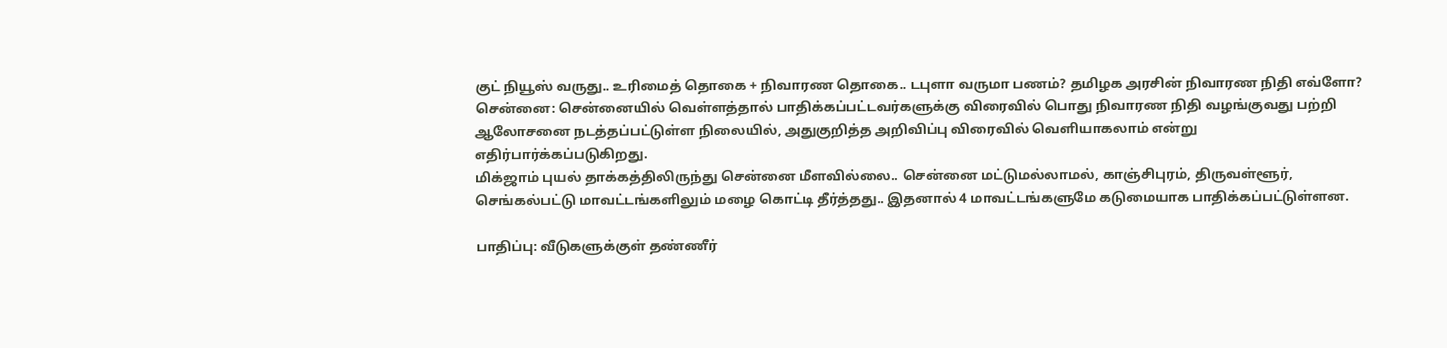குட் நியூஸ் வருது.. உரிமைத் தொகை + நிவாரண தொகை.. டபுளா வருமா பணம்? தமிழக அரசின் நிவாரண நிதி எவ்ளோ?
சென்னை: சென்னையில் வெள்ளத்தால் பாதிக்கப்பட்டவர்களுக்கு விரைவில் பொது நிவாரண நிதி வழங்குவது பற்றி ஆலோசனை நடத்தப்பட்டுள்ள நிலையில், அதுகுறித்த அறிவிப்பு விரைவில் வெளியாகலாம் என்று எதிர்பார்க்கப்படுகிறது.
மிக்ஜாம் புயல் தாக்கத்திலிருந்து சென்னை மீளவில்லை.. சென்னை மட்டுமல்லாமல், காஞ்சிபுரம், திருவள்ளூர், செங்கல்பட்டு மாவட்டங்களிலும் மழை கொட்டி தீர்த்தது.. இதனால் 4 மாவட்டங்களுமே கடுமையாக பாதிக்கப்பட்டுள்ளன.

பாதிப்பு: வீடுகளுக்குள் தண்ணீர்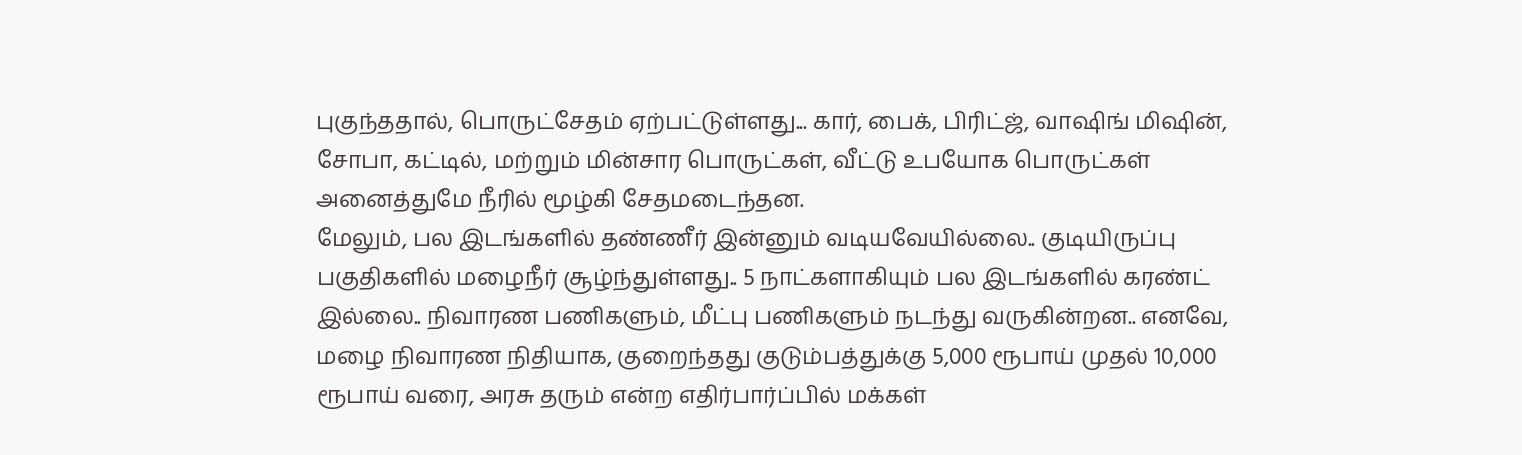புகுந்ததால், பொருட்சேதம் ஏற்பட்டுள்ளது... கார், பைக், பிரிட்ஜ், வாஷிங் மிஷின், சோபா, கட்டில், மற்றும் மின்சார பொருட்கள், வீட்டு உபயோக பொருட்கள் அனைத்துமே நீரில் மூழ்கி சேதமடைந்தன.
மேலும், பல இடங்களில் தண்ணீர் இன்னும் வடியவேயில்லை.. குடியிருப்பு பகுதிகளில் மழைநீர் சூழ்ந்துள்ளது.. 5 நாட்களாகியும் பல இடங்களில் கரண்ட் இல்லை.. நிவாரண பணிகளும், மீட்பு பணிகளும் நடந்து வருகின்றன.. எனவே, மழை நிவாரண நிதியாக, குறைந்தது குடும்பத்துக்கு 5,000 ரூபாய் முதல் 10,000 ரூபாய் வரை, அரசு தரும் என்ற எதிர்பார்ப்பில் மக்கள்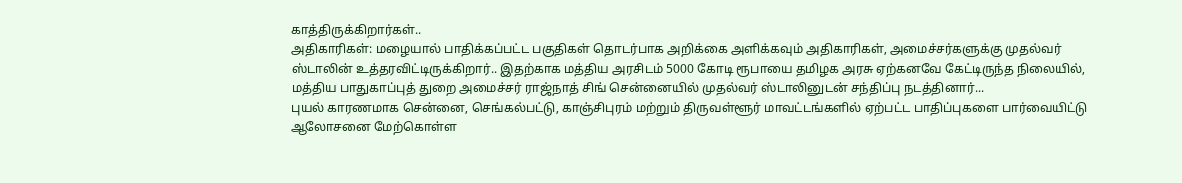காத்திருக்கிறார்கள்..
அதிகாரிகள்: மழையால் பாதிக்கப்பட்ட பகுதிகள் தொடர்பாக அறிக்கை அளிக்கவும் அதிகாரிகள், அமைச்சர்களுக்கு முதல்வர் ஸ்டாலின் உத்தரவிட்டிருக்கிறார்.. இதற்காக மத்திய அரசிடம் 5000 கோடி ரூபாயை தமிழக அரசு ஏற்கனவே கேட்டிருந்த நிலையில், மத்திய பாதுகாப்புத் துறை அமைச்சர் ராஜ்நாத் சிங் சென்னையில் முதல்வர் ஸ்டாலினுடன் சந்திப்பு நடத்தினார்...
புயல் காரணமாக சென்னை, செங்கல்பட்டு, காஞ்சிபுரம் மற்றும் திருவள்ளூர் மாவட்டங்களில் ஏற்பட்ட பாதிப்புகளை பார்வையிட்டு ஆலோசனை மேற்கொள்ள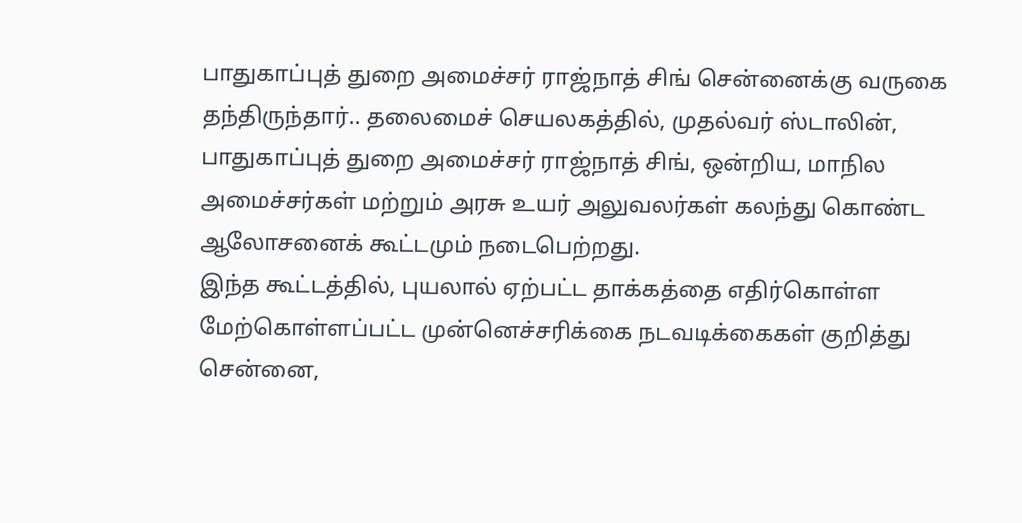பாதுகாப்புத் துறை அமைச்சர் ராஜ்நாத் சிங் சென்னைக்கு வருகை தந்திருந்தார்.. தலைமைச் செயலகத்தில், முதல்வர் ஸ்டாலின், பாதுகாப்புத் துறை அமைச்சர் ராஜ்நாத் சிங், ஒன்றிய, மாநில அமைச்சர்கள் மற்றும் அரசு உயர் அலுவலர்கள் கலந்து கொண்ட ஆலோசனைக் கூட்டமும் நடைபெற்றது.
இந்த கூட்டத்தில், புயலால் ஏற்பட்ட தாக்கத்தை எதிர்கொள்ள மேற்கொள்ளப்பட்ட முன்னெச்சரிக்கை நடவடிக்கைகள் குறித்து சென்னை,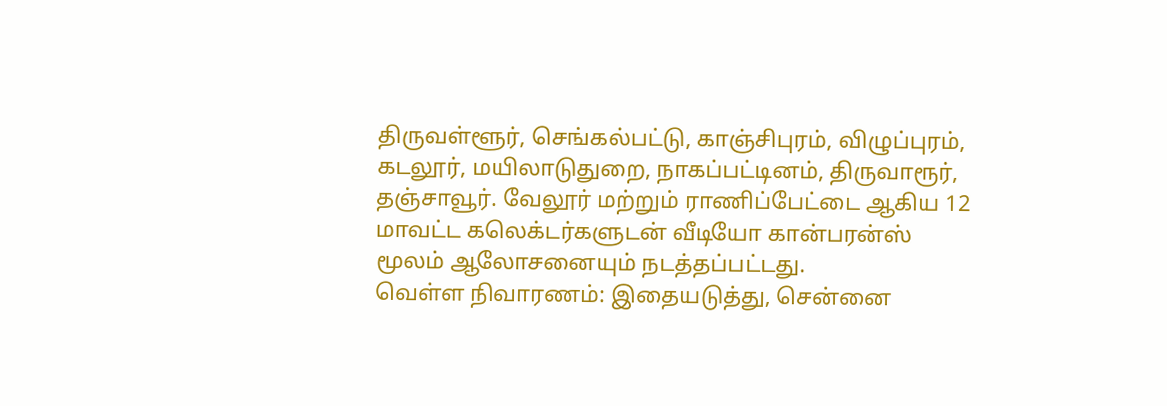திருவள்ளூர், செங்கல்பட்டு, காஞ்சிபுரம், விழுப்புரம், கடலூர், மயிலாடுதுறை, நாகப்பட்டினம், திருவாரூர், தஞ்சாவூர். வேலூர் மற்றும் ராணிப்பேட்டை ஆகிய 12 மாவட்ட கலெக்டர்களுடன் வீடியோ கான்பரன்ஸ் மூலம் ஆலோசனையும் நடத்தப்பட்டது.
வெள்ள நிவாரணம்: இதையடுத்து, சென்னை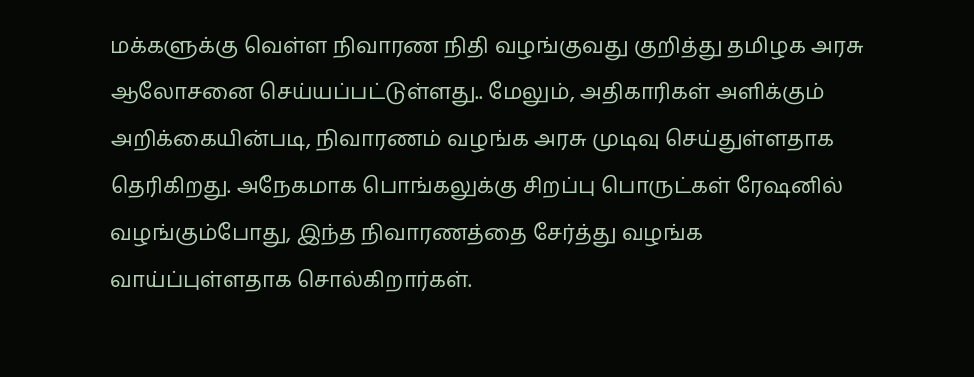மக்களுக்கு வெள்ள நிவாரண நிதி வழங்குவது குறித்து தமிழக அரசு ஆலோசனை செய்யப்பட்டுள்ளது.. மேலும், அதிகாரிகள் அளிக்கும் அறிக்கையின்படி, நிவாரணம் வழங்க அரசு முடிவு செய்துள்ளதாக தெரிகிறது. அநேகமாக பொங்கலுக்கு சிறப்பு பொருட்கள் ரேஷனில் வழங்கும்போது, இந்த நிவாரணத்தை சேர்த்து வழங்க வாய்ப்புள்ளதாக சொல்கிறார்கள்.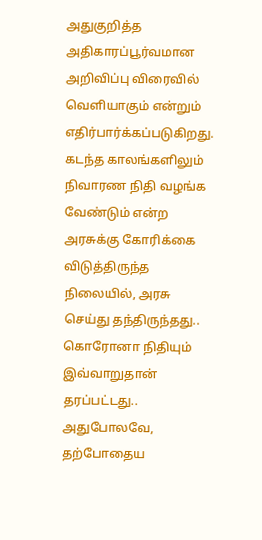அதுகுறித்த அதிகாரப்பூர்வமான அறிவிப்பு விரைவில் வெளியாகும் என்றும் எதிர்பார்க்கப்படுகிறது.
கடந்த காலங்களிலும் நிவாரண நிதி வழங்க வேண்டும் என்ற அரசுக்கு கோரிக்கை விடுத்திருந்த நிலையில், அரசு செய்து தந்திருந்தது.. கொரோனா நிதியும் இவ்வாறுதான் தரப்பட்டது.. அதுபோலவே, தற்போதைய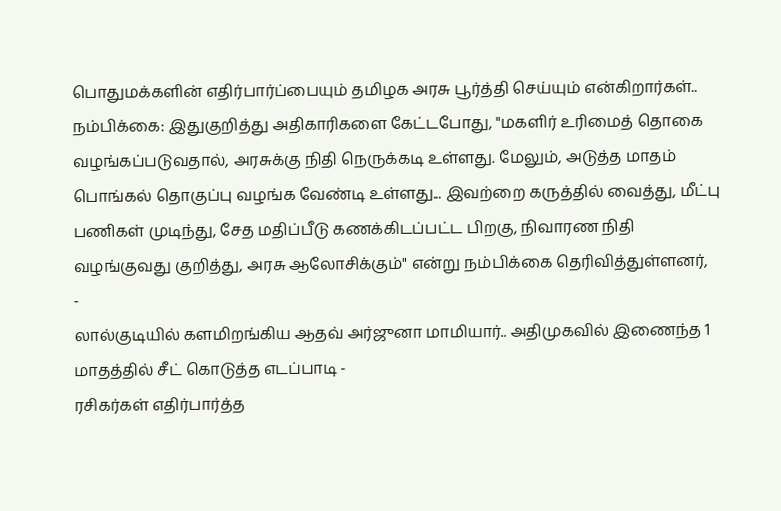பொதுமக்களின் எதிர்பார்ப்பையும் தமிழக அரசு பூர்த்தி செய்யும் என்கிறார்கள்..
நம்பிக்கை: இதுகுறித்து அதிகாரிகளை கேட்டபோது, "மகளிர் உரிமைத் தொகை வழங்கப்படுவதால், அரசுக்கு நிதி நெருக்கடி உள்ளது. மேலும், அடுத்த மாதம் பொங்கல் தொகுப்பு வழங்க வேண்டி உள்ளது... இவற்றை கருத்தில் வைத்து, மீட்பு பணிகள் முடிந்து, சேத மதிப்பீடு கணக்கிடப்பட்ட பிறகு, நிவாரண நிதி வழங்குவது குறித்து, அரசு ஆலோசிக்கும்" என்று நம்பிக்கை தெரிவித்துள்ளனர்,
-
லால்குடியில் களமிறங்கிய ஆதவ் அர்ஜுனா மாமியார்.. அதிமுகவில் இணைந்த 1 மாதத்தில் சீட் கொடுத்த எடப்பாடி -
ரசிகர்கள் எதிர்பார்த்த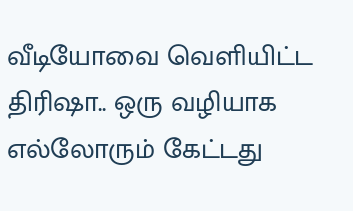வீடியோவை வெளியிட்ட திரிஷா.. ஒரு வழியாக எல்லோரும் கேட்டது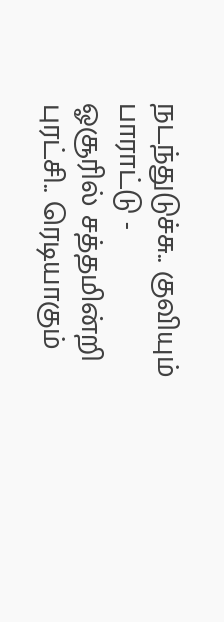நடந்துடுச்சு.. குவியும் பாராட்டு -
ஓசூரில் சத்தமின்றி புரட்சி.. ரெடியாகும்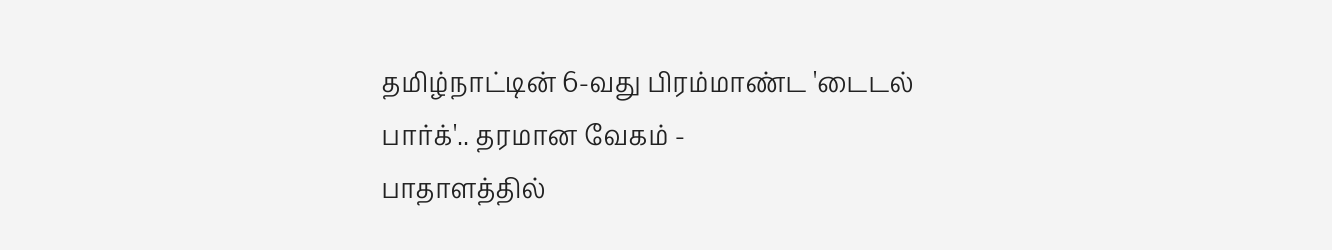தமிழ்நாட்டின் 6-வது பிரம்மாண்ட 'டைடல் பார்க்'.. தரமான வேகம் -
பாதாளத்தில்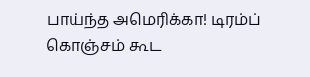பாய்ந்த அமெரிக்கா! டிரம்ப் கொஞ்சம் கூட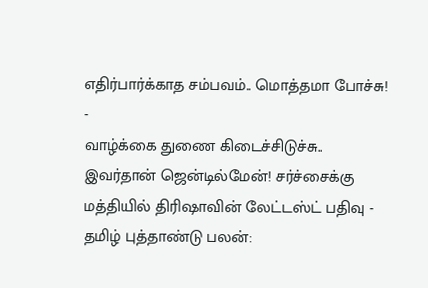எதிர்பார்க்காத சம்பவம்.. மொத்தமா போச்சு! -
வாழ்க்கை துணை கிடைச்சிடுச்சு.. இவர்தான் ஜென்டில்மேன்! சர்ச்சைக்கு மத்தியில் திரிஷாவின் லேட்டஸ்ட் பதிவு -
தமிழ் புத்தாண்டு பலன்: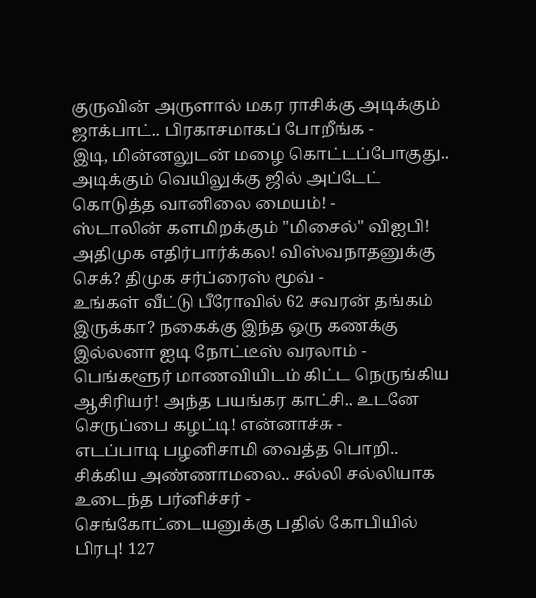குருவின் அருளால் மகர ராசிக்கு அடிக்கும் ஜாக்பாட்.. பிரகாசமாகப் போறீங்க -
இடி, மின்னலுடன் மழை கொட்டப்போகுது.. அடிக்கும் வெயிலுக்கு ஜில் அப்டேட் கொடுத்த வானிலை மையம்! -
ஸ்டாலின் களமிறக்கும் "மிசைல்" விஐபி! அதிமுக எதிர்பார்க்கல! விஸ்வநாதனுக்கு செக்? திமுக சர்ப்ரைஸ் மூவ் -
உங்கள் வீட்டு பீரோவில் 62 சவரன் தங்கம் இருக்கா? நகைக்கு இந்த ஒரு கணக்கு இல்லனா ஐடி நோட்டீஸ் வரலாம் -
பெங்களூர் மாணவியிடம் கிட்ட நெருங்கிய ஆசிரியர்! அந்த பயங்கர காட்சி.. உடனே செருப்பை கழட்டி! என்னாச்சு -
எடப்பாடி பழனிசாமி வைத்த பொறி.. சிக்கிய அண்ணாமலை.. சல்லி சல்லியாக உடைந்த பர்னிச்சர் -
செங்கோட்டையனுக்கு பதில் கோபியில் பிரபு! 127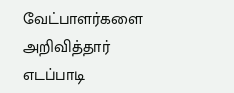வேட்பாளர்களை அறிவித்தார் எடப்பாடி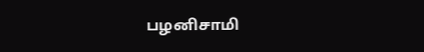பழனிசாமி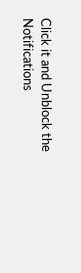Click it and Unblock the Notifications